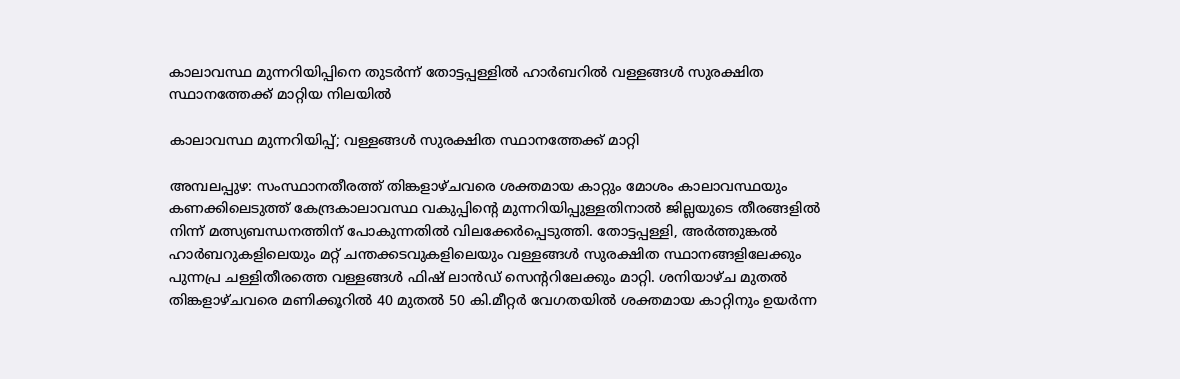കാലാവസ്ഥ മുന്നറിയിപ്പിനെ തുടർന്ന് തോട്ടപ്പള്ളിൽ ഹാർബറിൽ വള്ളങ്ങൾ സുരക്ഷിത സ്ഥാനത്തേക്ക് മാറ്റിയ നിലയിൽ

കാലാവസ്ഥ മുന്നറിയിപ്പ്; വള്ളങ്ങള്‍ സുരക്ഷിത സ്ഥാനത്തേക്ക് മാറ്റി

അമ്പലപ്പുഴ: സംസ്ഥാനതീരത്ത് തിങ്കളാഴ്ചവരെ ശക്തമായ കാറ്റും മോശം കാലാവസ്ഥയും കണക്കിലെടുത്ത് കേന്ദ്രകാലാവസ്ഥ വകുപ്പിന്റെ മുന്നറിയിപ്പുള്ളതിനാൽ ജില്ലയുടെ തീരങ്ങളിൽ നിന്ന് മത്സ്യബന്ധനത്തിന് പോകുന്നതിൽ വിലക്കേർപ്പെടുത്തി. തോട്ടപ്പള്ളി, അർത്തുങ്കൽ ഹാർബറുകളിലെയും മറ്റ് ചന്തക്കടവുകളിലെയും വള്ളങ്ങൾ സുരക്ഷിത സ്ഥാനങ്ങളിലേക്കും പുന്നപ്ര ചള്ളിതീരത്തെ വള്ളങ്ങൾ ഫിഷ് ലാൻഡ് സെന്ററിലേക്കും മാറ്റി. ശനിയാഴ്ച മുതൽ തിങ്കളാഴ്ചവരെ മണിക്കൂറിൽ 40 മുതൽ 50 കി.മീറ്റർ വേഗതയിൽ ശക്തമായ കാറ്റിനും ഉയർന്ന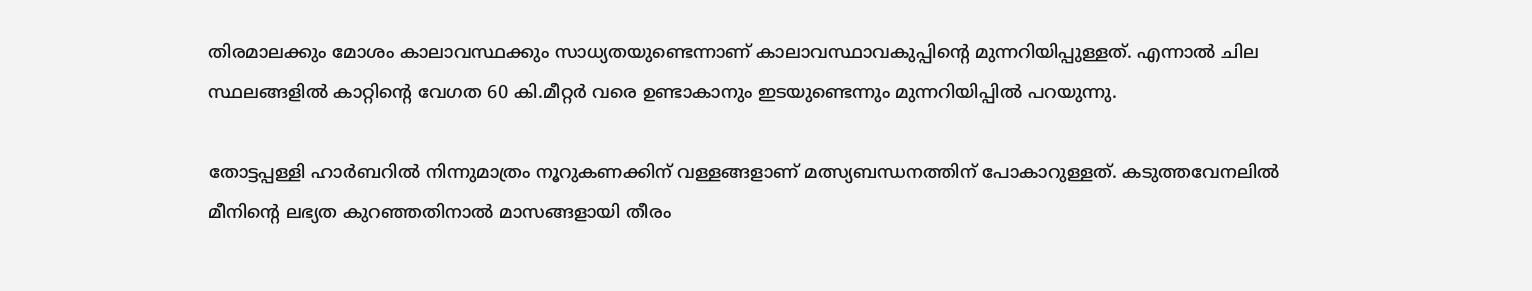തിരമാലക്കും മോശം കാലാവസ്ഥക്കും സാധ്യതയുണ്ടെന്നാണ് കാലാവസ്ഥാവകുപ്പിന്റെ മുന്നറിയിപ്പുള്ളത്. എന്നാൽ ചില സ്ഥലങ്ങളിൽ കാറ്റിന്റെ വേഗത 60 കി.മീറ്റർ വരെ ഉണ്ടാകാനും ഇടയുണ്ടെന്നും മുന്നറിയിപ്പിൽ പറയുന്നു.

തോട്ടപ്പള്ളി ഹാർബറിൽ നിന്നുമാത്രം നൂറുകണക്കിന് വള്ളങ്ങളാണ് മത്സ്യബന്ധനത്തിന് പോകാറുള്ളത്. കടുത്തവേനലിൽ മീനിന്റെ ലഭ്യത കുറഞ്ഞതിനാൽ മാസങ്ങളായി തീരം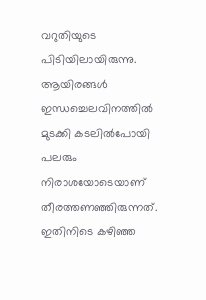വറുതിയുടെ പിടിയിലായിരുന്നു. ആയിരങ്ങൾ ഇന്ധച്ചെലവിനത്തിൽ മുടക്കി കടലിൽപോയി പലരും നിരാശയോടെയാണ് തീരത്തണഞ്ഞിരുന്നത്. ഇതിനിടെ കഴിഞ്ഞ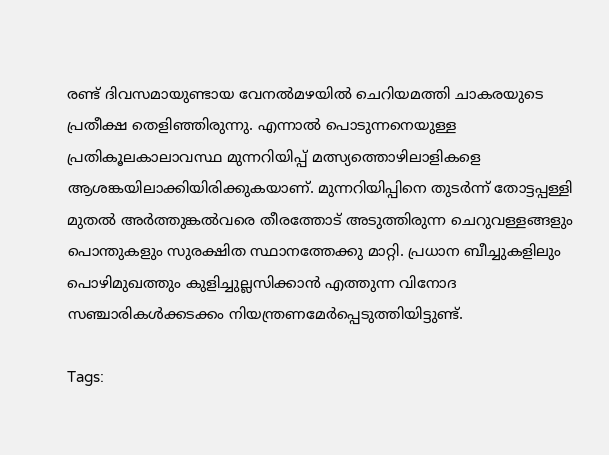രണ്ട് ദിവസമായുണ്ടായ വേനൽമഴയിൽ ചെറിയമത്തി ചാകരയുടെ പ്രതീക്ഷ തെളിഞ്ഞിരുന്നു. എന്നാൽ പൊടുന്നനെയുള്ള പ്രതികൂലകാലാവസ്ഥ മുന്നറിയിപ്പ് മത്സ്യത്തൊഴിലാളികളെ ആശങ്കയിലാക്കിയിരിക്കുകയാണ്. മുന്നറിയിപ്പിനെ തുടർന്ന് തോട്ടപ്പള്ളി മുതൽ അർത്തുങ്കൽവരെ തീരത്തോട് അടുത്തിരുന്ന ചെറുവള്ളങ്ങളും പൊന്തുകളും സുരക്ഷിത സ്ഥാനത്തേക്കു മാറ്റി. പ്രധാന ബീച്ചുകളിലും പൊഴിമുഖത്തും കുളിച്ചുല്ലസിക്കാൻ എത്തുന്ന വിനോദ സഞ്ചാരികൾക്കടക്കം നിയന്ത്രണമേർപ്പെടുത്തിയിട്ടുണ്ട്.

Tags: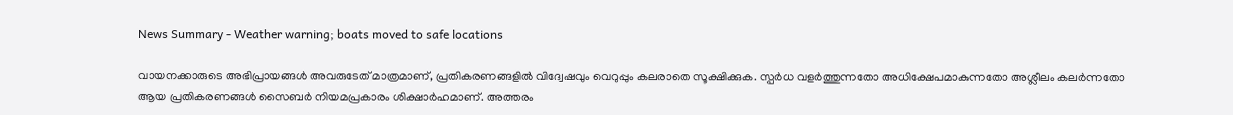News Summary - Weather warning; boats moved to safe locations

വായനക്കാരുടെ അഭിപ്രായങ്ങള്‍ അവരുടേത് മാത്രമാണ്, പ്രതികരണങ്ങളിൽ വിദ്വേഷവും വെറുപ്പും കലരാതെ സൂക്ഷിക്കുക. സ്പർധ വളർത്തുന്നതോ അധിക്ഷേപമാകുന്നതോ അശ്ലീലം കലർന്നതോ ആയ പ്രതികരണങ്ങൾ സൈബർ നിയമപ്രകാരം ശിക്ഷാർഹമാണ്. അത്തരം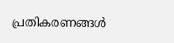പ്രതികരണങ്ങൾ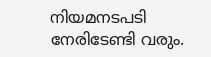നിയമനടപടി നേരിടേണ്ടി വരും.